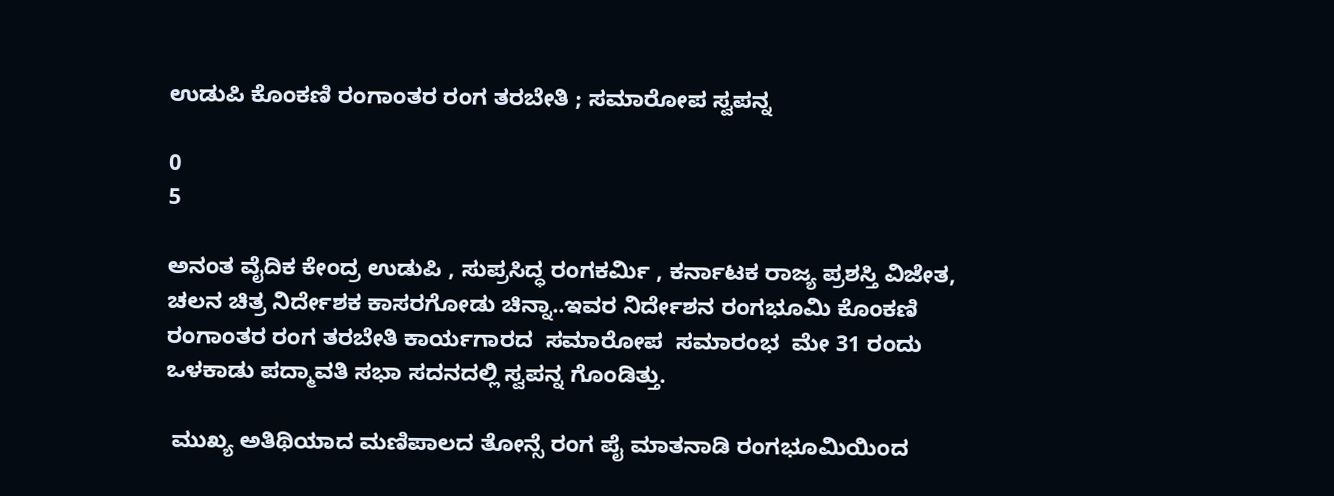ಉಡುಪಿ ಕೊಂಕಣಿ ರಂಗಾಂತರ ರಂಗ ತರಬೇತಿ ; ಸಮಾರೋಪ ಸ್ವಪನ್ನ

0
5

ಅನಂತ ವೈದಿಕ ಕೇಂದ್ರ ಉಡುಪಿ , ಸುಪ್ರಸಿದ್ಧ ರಂಗಕರ್ಮಿ , ಕರ್ನಾಟಕ ರಾಜ್ಯ ಪ್ರಶಸ್ತಿ ವಿಜೇತ, ಚಲನ ಚಿತ್ರ ನಿರ್ದೇಶಕ ಕಾಸರಗೋಡು ಚಿನ್ನಾ..ಇವರ ನಿರ್ದೇಶನ ರಂಗಭೂಮಿ ಕೊಂಕಣಿ ರಂಗಾಂತರ ರಂಗ ತರಬೇತಿ ಕಾರ್ಯಗಾರದ  ಸಮಾರೋಪ  ಸಮಾರಂಭ  ಮೇ 31 ರಂದು  ಒಳಕಾಡು ಪದ್ಮಾವತಿ ಸಭಾ ಸದನದಲ್ಲಿ ಸ್ವಪನ್ನ ಗೊಂಡಿತ್ತು.

 ಮುಖ್ಯ ಅತಿಥಿಯಾದ ಮಣಿಪಾಲದ ತೋನ್ಸೆ ರಂಗ ಪೈ ಮಾತನಾಡಿ ರಂಗಭೂಮಿಯಿಂದ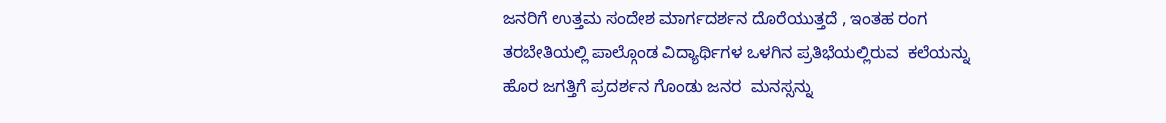ಜನರಿಗೆ ಉತ್ತಮ ಸಂದೇಶ ಮಾರ್ಗದರ್ಶನ ದೊರೆಯುತ್ತದೆ , ಇಂತಹ ರಂಗ ತರಬೇತಿಯಲ್ಲಿ ಪಾಲ್ಗೊಂಡ ವಿದ್ಯಾರ್ಥಿಗಳ ಒಳಗಿನ ಪ್ರತಿಭೆಯಲ್ಲಿರುವ  ಕಲೆಯನ್ನು  ಹೊರ ಜಗತ್ತಿಗೆ ಪ್ರದರ್ಶನ ಗೊಂಡು ಜನರ  ಮನಸ್ಸನ್ನು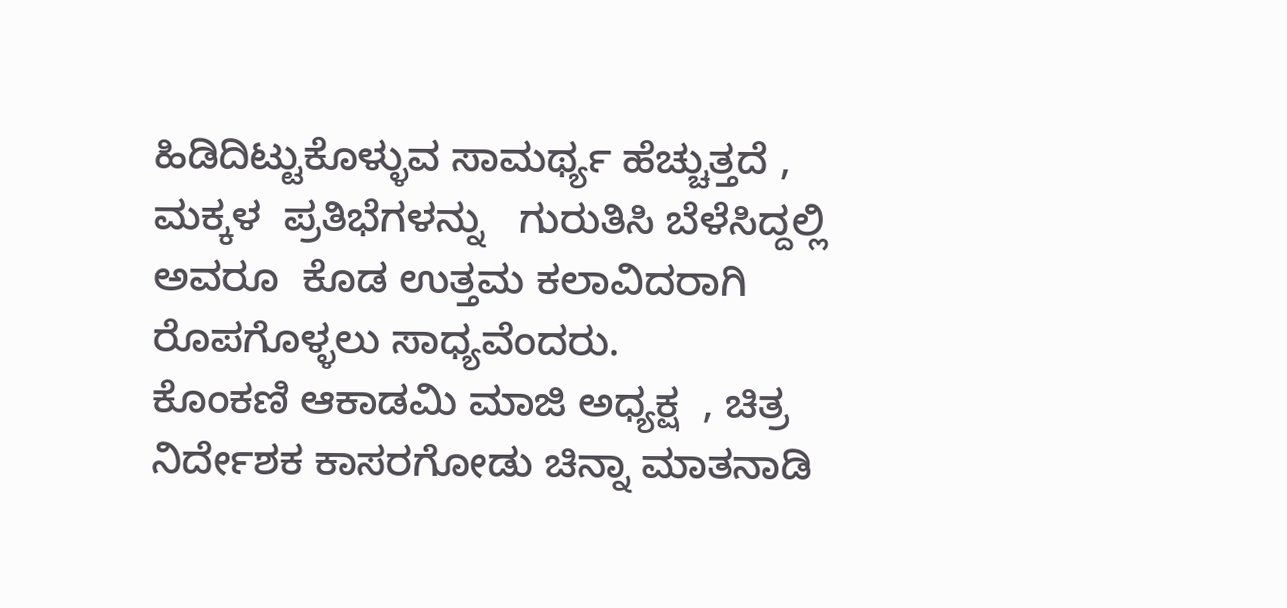ಹಿಡಿದಿಟ್ಟುಕೊಳ್ಳುವ ಸಾಮರ್ಥ್ಯ ಹೆಚ್ಚುತ್ತದೆ ,   ಮಕ್ಕಳ  ಪ್ರತಿಭೆಗಳನ್ನು   ಗುರುತಿಸಿ ಬೆಳೆಸಿದ್ದಲ್ಲಿ ಅವರೂ  ಕೊಡ ಉತ್ತಮ ಕಲಾವಿದರಾಗಿ ರೊಪಗೊಳ್ಳಲು ಸಾಧ್ಯವೆಂದರು.                                                            ಕೊಂಕಣಿ ಆಕಾಡಮಿ ಮಾಜಿ ಅಧ್ಯಕ್ಷ  , ಚಿತ್ರ ನಿರ್ದೇಶಕ ಕಾಸರಗೋಡು ಚಿನ್ನಾ ಮಾತನಾಡಿ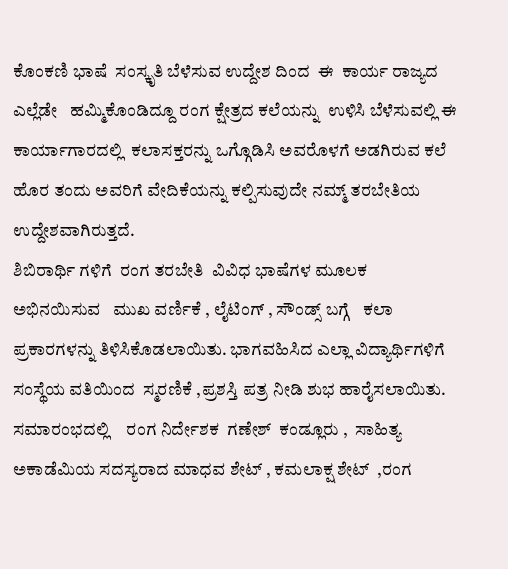ಕೊಂಕಣಿ ಭಾಷೆ  ಸಂಸ್ಕೃತಿ ಬೆಳೆಸುವ ಉದ್ದೇಶ ದಿಂದ  ಈ  ಕಾರ್ಯ ರಾಜ್ಯದ ಎಲ್ಲೆಡೇ   ಹಮ್ಮಿಕೊಂಡಿದ್ದೂ ರಂಗ ಕ್ಷೇತ್ರದ ಕಲೆಯನ್ನು  ಉಳಿಸಿ ಬೆಳೆಸುವಲ್ಲಿ ಈ  ಕಾರ್ಯಾಗಾರದಲ್ಲಿ  ಕಲಾಸಕ್ತರನ್ನು ಒಗ್ಗೊಡಿಸಿ ಅವರೊಳಗೆ ಅಡಗಿರುವ ಕಲೆ ಹೊರ ತಂದು ಅವರಿಗೆ ವೇದಿಕೆಯನ್ನು ಕಲ್ಪಿಸುವುದೇ ನಮ್ಮ್ ತರಬೇತಿಯ ಉದ್ದೇಶವಾಗಿರುತ್ತದೆ.                                                                                                               ಶಿಬಿರಾರ್ಥಿ ಗಳಿಗೆ  ರಂಗ ತರಬೇತಿ  ವಿವಿಧ ಭಾಷೆಗಳ ಮೂಲಕ ಅಭಿನಯಿಸುವ   ಮುಖ ವರ್ಣಿಕೆ , ಲೈಟಿಂಗ್ , ಸೌಂಡ್ಸ್ ಬಗ್ಗೆ   ಕಲಾ ಪ್ರಕಾರಗಳನ್ನು ತಿಳಿಸಿಕೊಡಲಾಯಿತು. ಭಾಗವಹಿಸಿದ ಎಲ್ಲಾ ವಿದ್ಯಾರ್ಥಿಗಳಿಗೆ ಸಂಸ್ಥೆಯ ವತಿಯಿಂದ  ಸ್ಮರಣಿಕೆ ,ಪ್ರಶಸ್ತಿ ಪತ್ರ ನೀಡಿ ಶುಭ ಹಾರೈಸಲಾಯಿತು.                                             ಸಮಾರಂಭದಲ್ಲಿ    ರಂಗ ನಿರ್ದೇಶಕ  ಗಣೇಶ್  ಕಂಡ್ಲೂರು ,  ಸಾಹಿತ್ಯ ಅಕಾಡೆಮಿಯ ಸದಸ್ಯರಾದ ಮಾಧವ ಶೇಟ್ , ಕಮಲಾಕ್ಷ ಶೇಟ್  ,ರಂಗ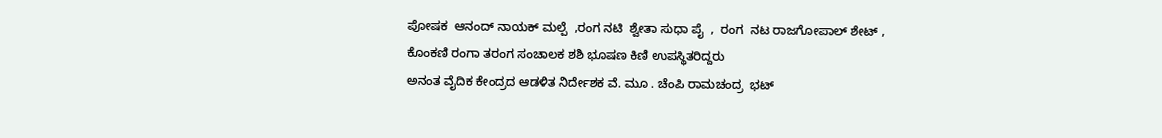ಪೋಷಕ  ಆನಂದ್ ನಾಯಕ್ ಮಲ್ಪೆ  ,ರಂಗ ನಟಿ  ಶ್ವೇತಾ ಸುಧಾ ಪೈ  ,  ರಂಗ  ನಟ ರಾಜಗೋಪಾಲ್ ಶೇಟ್ ,     ಕೊಂಕಣಿ ರಂಗಾ ತರಂಗ ಸಂಚಾಲಕ ಶಶಿ ಭೂಷಣ ಕಿಣಿ ಉಪಸ್ಥಿತರಿದ್ದರು
ಅನಂತ ವೈದಿಕ ಕೇಂದ್ರದ ಆಡಳಿತ ನಿರ್ದೇಶಕ ವೆ. ಮೂ . ಚೆಂಪಿ ರಾಮಚಂದ್ರ  ಭಟ್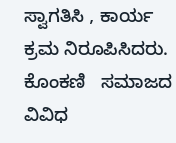ಸ್ವಾಗತಿಸಿ , ಕಾರ್ಯ ಕ್ರಮ ನಿರೂಪಿಸಿದರು. ಕೊಂಕಣಿ   ಸಮಾಜದ  ವಿವಿಧ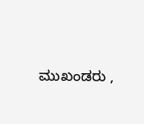ಮುಖಂಡರು ,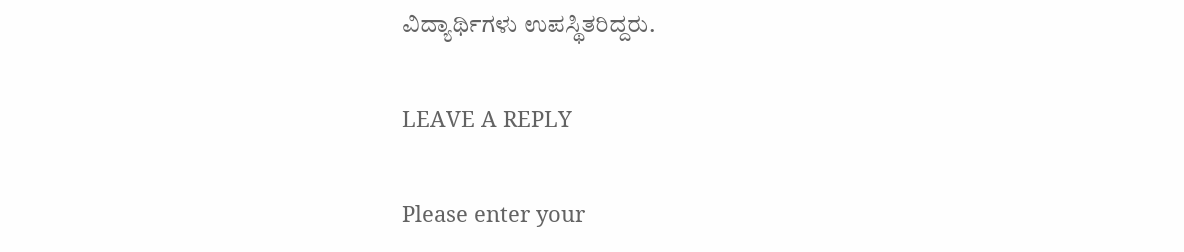ವಿದ್ಯಾರ್ಥಿಗಳು ಉಪಸ್ಥಿತರಿದ್ದರು.

LEAVE A REPLY

Please enter your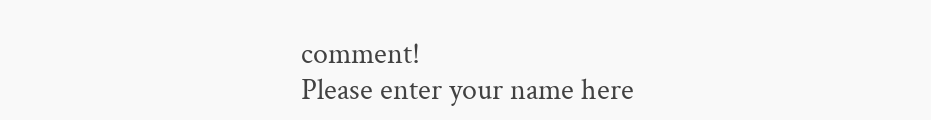comment!
Please enter your name here